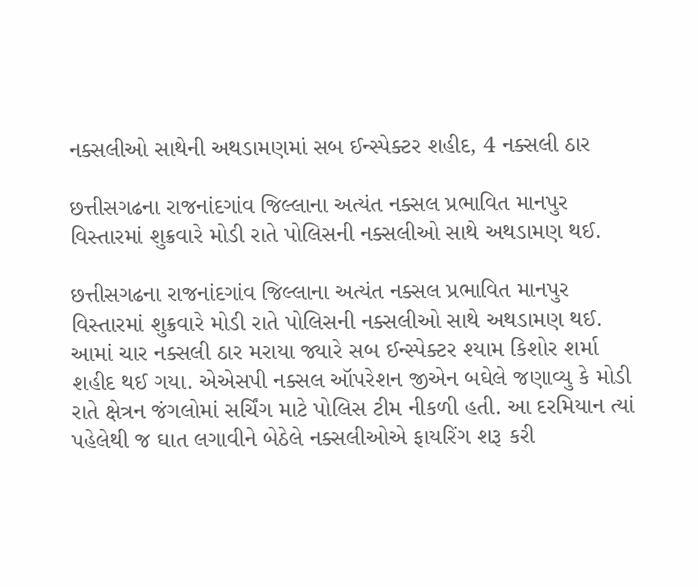નક્સલીઓ સાથેની અથડામણમાં સબ ઈન્સ્પેક્ટર શહીદ, 4 નક્સલી ઠાર

છત્તીસગઢના રાજનાંદગાંવ જિલ્લાના અત્યંત નક્સલ પ્રભાવિત માનપુર વિસ્તારમાં શુક્રવારે મોડી રાતે પોલિસની નક્સલીઓ સાથે અથડામણ થઈ.

છત્તીસગઢના રાજનાંદગાંવ જિલ્લાના અત્યંત નક્સલ પ્રભાવિત માનપુર વિસ્તારમાં શુક્રવારે મોડી રાતે પોલિસની નક્સલીઓ સાથે અથડામણ થઈ. આમાં ચાર નક્સલી ઠાર મરાયા જ્યારે સબ ઈન્સ્પેક્ટર શ્યામ કિશોર શર્મા શહીદ થઈ ગયા. એએસપી નક્સલ ઑપરેશન જીએન બઘેલે જણાવ્યુ કે મોડી રાતે ક્ષેત્રન જંગલોમાં સર્ચિંગ માટે પોલિસ ટીમ નીકળી હતી. આ દરમિયાન ત્યાં પહેલેથી જ ઘાત લગાવીને બેઠેલે નક્સલીઓએ ફાયરિંગ શરૂ કરી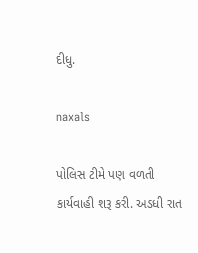દીધુ.

naxals

પોલિસ ટીમે પણ વળતી કાર્યવાહી શરૂ કરી. અડધી રાત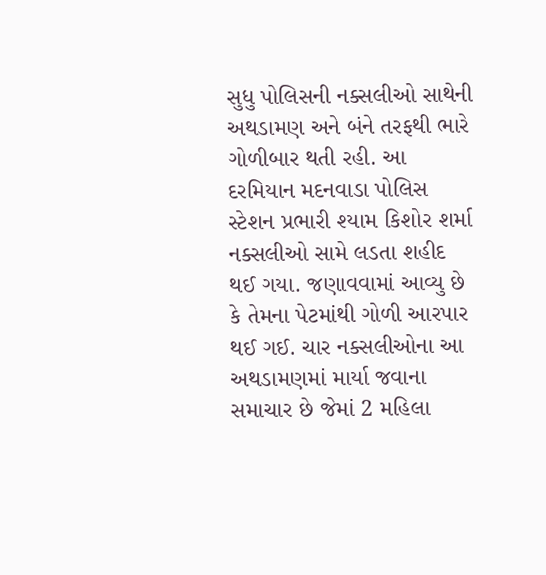સુધુ પોલિસની નક્સલીઓ સાથેની અથડામણ અને બંને તરફથી ભારે ગોળીબાર થતી રહી. આ દરમિયાન મદનવાડા પોલિસ સ્ટેશન પ્રભારી શ્યામ કિશોર શર્મા નક્સલીઓ સામે લડતા શહીદ થઈ ગયા. જણાવવામાં આવ્યુ છે કે તેમના પેટમાંથી ગોળી આરપાર થઈ ગઈ. ચાર નક્સલીઓના આ અથડામણમાં માર્યા જવાના સમાચાર છે જેમાં 2 મહિલા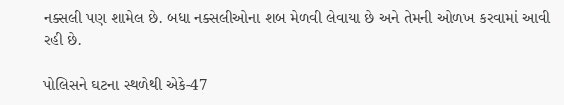નક્સલી પણ શામેલ છે. બધા નક્સલીઓના શબ મેળવી લેવાયા છે અને તેમની ઓળખ કરવામાં આવી રહી છે.

પોલિસને ઘટના સ્થળેથી એકે-47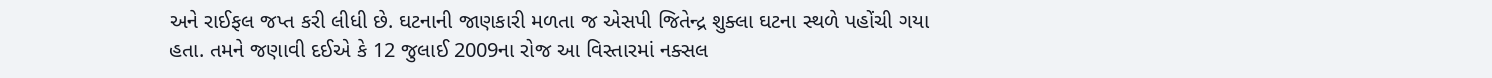અને રાઈફલ જપ્ત કરી લીધી છે. ઘટનાની જાણકારી મળતા જ એસપી જિતેન્દ્ર શુક્લા ઘટના સ્થળે પહોંચી ગયા હતા. તમને જણાવી દઈએ કે 12 જુલાઈ 2009ના રોજ આ વિસ્તારમાં નક્સલ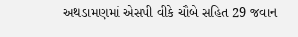અથડામણમાં એસપી વીકે ચૌબે સહિત 29 જવાન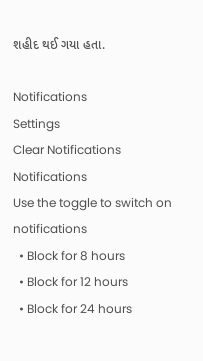શહીદ થઈ ગયા હતા.

Notifications
Settings
Clear Notifications
Notifications
Use the toggle to switch on notifications
  • Block for 8 hours
  • Block for 12 hours
  • Block for 24 hours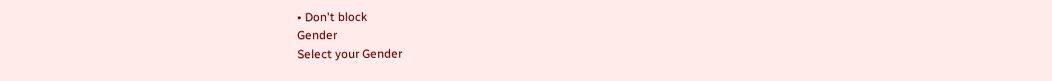• Don't block
Gender
Select your Gender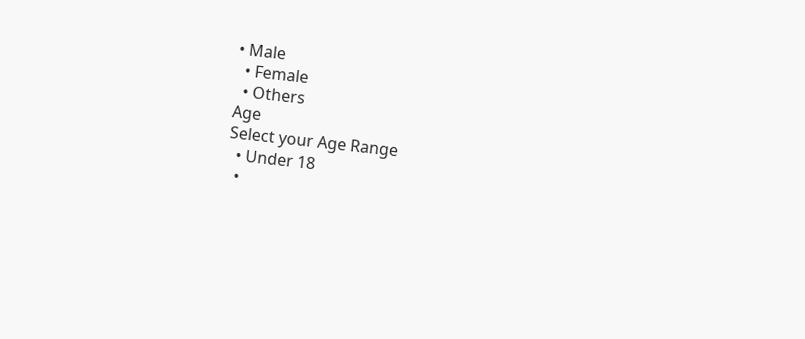• Male
  • Female
  • Others
Age
Select your Age Range
  • Under 18
  •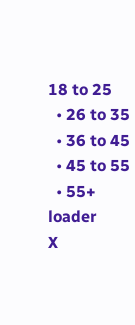18 to 25
  • 26 to 35
  • 36 to 45
  • 45 to 55
  • 55+
loader
X